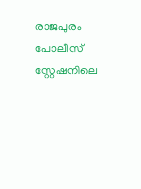രാജപുരം പോലീസ് സ്റ്റേഷനിലെ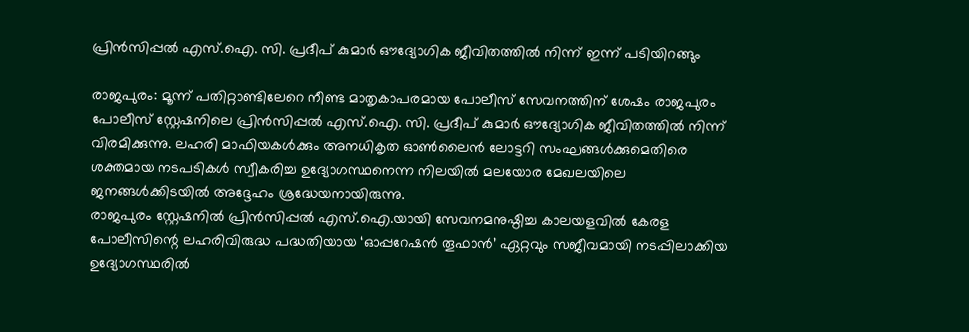പ്രിന്‍സിപ്പല്‍ എസ്.ഐ. സി. പ്രദീപ് കുമാര്‍ ഔദ്യോഗിക ജീവിതത്തില്‍ നിന്ന് ഇന്ന് പടിയിറങ്ങും

രാജപുരം: മൂന്ന് പതിറ്റാണ്ടിലേറെ നീണ്ട മാതൃകാപരമായ പോലീസ് സേവനത്തിന് ശേഷം രാജപുരം പോലീസ് സ്റ്റേഷനിലെ പ്രിന്‍സിപ്പല്‍ എസ്.ഐ. സി. പ്രദീപ് കുമാര്‍ ഔദ്യോഗിക ജീവിതത്തില്‍ നിന്ന് വിരമിക്കുന്നു. ലഹരി മാഫിയകള്‍ക്കും അനധികൃത ഓണ്‍ലൈന്‍ ലോട്ടറി സംഘങ്ങള്‍ക്കുമെതിരെ ശക്തമായ നടപടികള്‍ സ്വീകരിച്ച ഉദ്യോഗസ്ഥനെന്ന നിലയില്‍ മലയോര മേഖലയിലെ ജനങ്ങള്‍ക്കിടയില്‍ അദ്ദേഹം ശ്രദ്ധേയനായിരുന്നു.
രാജപുരം സ്റ്റേഷനില്‍ പ്രിന്‍സിപ്പല്‍ എസ്.ഐ.യായി സേവനമനുഷ്ഠിച്ച കാലയളവില്‍ കേരള പോലീസിന്റെ ലഹരിവിരുദ്ധ പദ്ധതിയായ ‘ഓപ്പറേഷന്‍ തൂഫാന്‍’ ഏറ്റവും സജീവമായി നടപ്പിലാക്കിയ ഉദ്യോഗസ്ഥരില്‍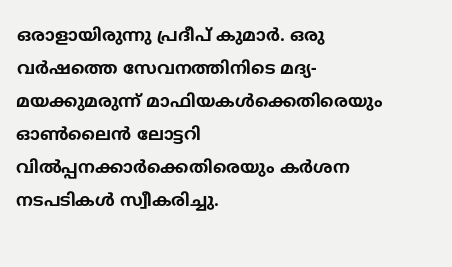ഒരാളായിരുന്നു പ്രദീപ് കുമാര്‍. ഒരു വര്‍ഷത്തെ സേവനത്തിനിടെ മദ്യ-മയക്കുമരുന്ന് മാഫിയകള്‍ക്കെതിരെയും ഓണ്‍ലൈന്‍ ലോട്ടറി വില്‍പ്പനക്കാര്‍ക്കെതിരെയും കര്‍ശന നടപടികള്‍ സ്വീകരിച്ചു.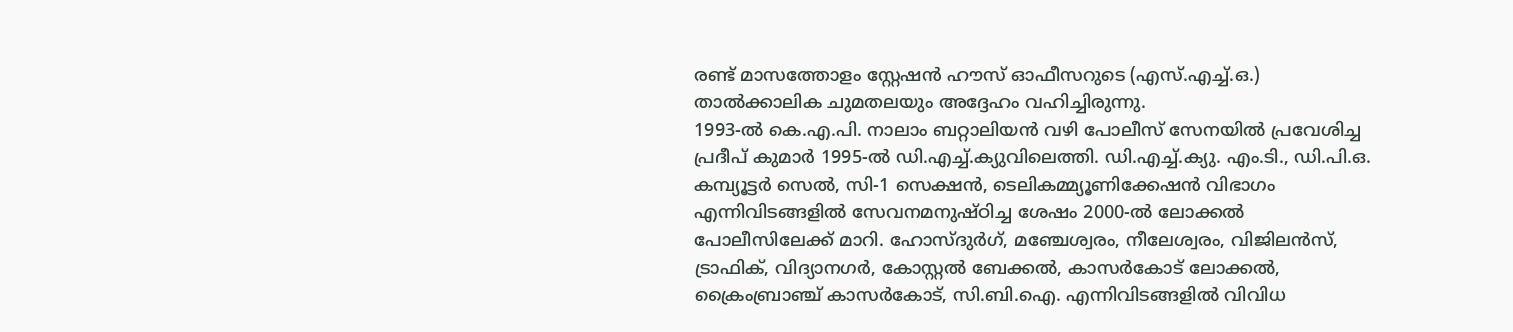രണ്ട് മാസത്തോളം സ്റ്റേഷന്‍ ഹൗസ് ഓഫീസറുടെ (എസ്.എച്ച്.ഒ.) താല്‍ക്കാലിക ചുമതലയും അദ്ദേഹം വഹിച്ചിരുന്നു.
1993-ല്‍ കെ.എ.പി. നാലാം ബറ്റാലിയന്‍ വഴി പോലീസ് സേനയില്‍ പ്രവേശിച്ച പ്രദീപ് കുമാര്‍ 1995-ല്‍ ഡി.എച്ച്.ക്യുവിലെത്തി. ഡി.എച്ച്.ക്യു. എം.ടി., ഡി.പി.ഒ. കമ്പ്യൂട്ടര്‍ സെല്‍, സി-1 സെക്ഷന്‍, ടെലികമ്മ്യൂണിക്കേഷന്‍ വിഭാഗം എന്നിവിടങ്ങളില്‍ സേവനമനുഷ്ഠിച്ച ശേഷം 2000-ല്‍ ലോക്കല്‍ പോലീസിലേക്ക് മാറി. ഹോസ്ദുര്‍ഗ്, മഞ്ചേശ്വരം, നീലേശ്വരം, വിജിലന്‍സ്, ട്രാഫിക്, വിദ്യാനഗര്‍, കോസ്റ്റല്‍ ബേക്കല്‍, കാസര്‍കോട് ലോക്കല്‍, ക്രൈംബ്രാഞ്ച് കാസര്‍കോട്, സി.ബി.ഐ. എന്നിവിടങ്ങളില്‍ വിവിധ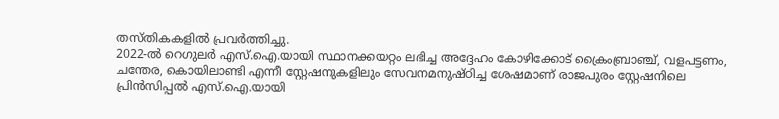തസ്തികകളില്‍ പ്രവര്‍ത്തിച്ചു.
2022-ല്‍ റെഗുലര്‍ എസ്.ഐ.യായി സ്ഥാനക്കയറ്റം ലഭിച്ച അദ്ദേഹം കോഴിക്കോട് ക്രൈംബ്രാഞ്ച്, വളപട്ടണം, ചന്തേര, കൊയിലാണ്ടി എന്നീ സ്റ്റേഷനുകളിലും സേവനമനുഷ്ഠിച്ച ശേഷമാണ് രാജപുരം സ്റ്റേഷനിലെ പ്രിന്‍സിപ്പല്‍ എസ്.ഐ.യായി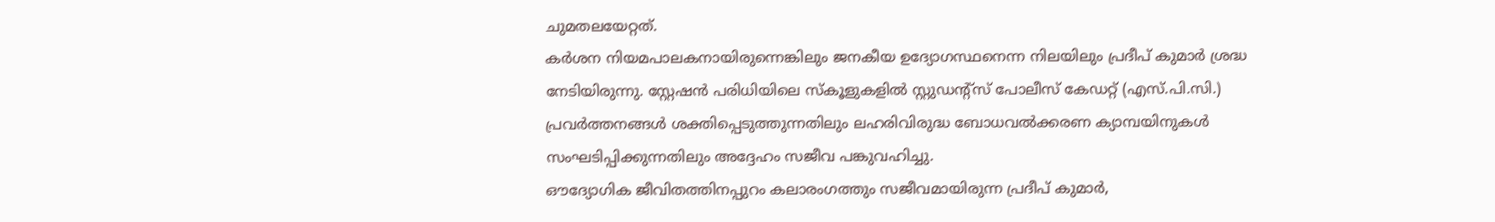ചുമതലയേറ്റത്.
കര്‍ശന നിയമപാലകനായിരുന്നെങ്കിലും ജനകീയ ഉദ്യോഗസ്ഥനെന്ന നിലയിലും പ്രദീപ് കുമാര്‍ ശ്രദ്ധ നേടിയിരുന്നു. സ്റ്റേഷന്‍ പരിധിയിലെ സ്‌കൂളുകളില്‍ സ്റ്റുഡന്റ്‌സ് പോലീസ് കേഡറ്റ് (എസ്.പി.സി.) പ്രവര്‍ത്തനങ്ങള്‍ ശക്തിപ്പെടുത്തുന്നതിലും ലഹരിവിരുദ്ധ ബോധവല്‍ക്കരണ ക്യാമ്പയിനുകള്‍ സംഘടിപ്പിക്കുന്നതിലും അദ്ദേഹം സജീവ പങ്കുവഹിച്ചു.
ഔദ്യോഗിക ജീവിതത്തിനപ്പുറം കലാരംഗത്തും സജീവമായിരുന്ന പ്രദീപ് കുമാര്‍,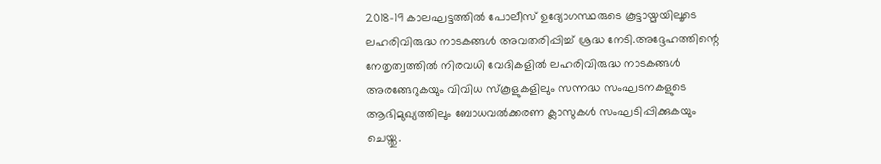2018-19 കാലഘട്ടത്തില്‍ പോലീസ് ഉദ്യോഗസ്ഥരുടെ കൂട്ടായ്മയിലൂടെ ലഹരിവിരുദ്ധ നാടകങ്ങള്‍ അവതരിപ്പിച്ച് ശ്രദ്ധ നേടി.അദ്ദേഹത്തിന്റെ നേതൃത്വത്തില്‍ നിരവധി വേദികളില്‍ ലഹരിവിരുദ്ധ നാടകങ്ങള്‍ അരങ്ങേറുകയും വിവിധ സ്‌കൂളുകളിലും സന്നദ്ധ സംഘടനകളുടെ ആഭിമുഖ്യത്തിലും ബോധവല്‍ക്കരണ ക്ലാസുകള്‍ സംഘടിപ്പിക്കുകയും ചെയ്തു.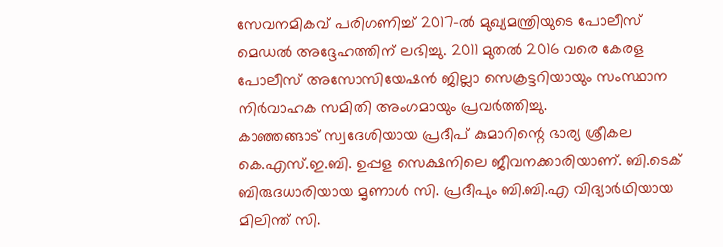സേവനമികവ് പരിഗണിച്ച് 2017-ല്‍ മുഖ്യമന്ത്രിയുടെ പോലീസ് മെഡല്‍ അദ്ദേഹത്തിന് ലഭിച്ചു. 2011 മുതല്‍ 2016 വരെ കേരള പോലീസ് അസോസിയേഷന്‍ ജില്ലാ സെക്രട്ടറിയായും സംസ്ഥാന നിര്‍വാഹക സമിതി അംഗമായും പ്രവര്‍ത്തിച്ചു.
കാഞ്ഞങ്ങാട് സ്വദേശിയായ പ്രദീപ് കുമാറിന്റെ ഭാര്യ ശ്രീകല കെ.എസ്.ഇ.ബി. ഉപ്പള സെക്ഷനിലെ ജീവനക്കാരിയാണ്. ബി.ടെക് ബിരുദധാരിയായ മൃണാള്‍ സി. പ്രദീപും ബി.ബി.എ വിദ്യാര്‍ഥിയായ മിലിന്ത് സി.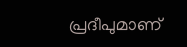പ്രദീപുമാണ്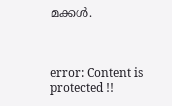മക്കള്‍.



error: Content is protected !!